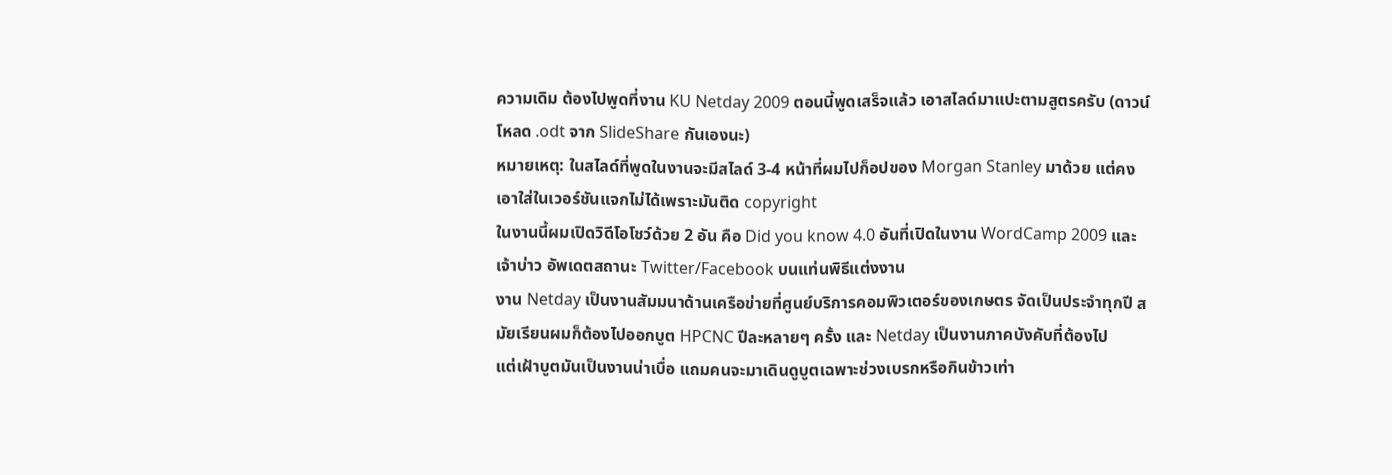ความเดิม ต้องไปพูดที่งาน KU Netday 2009 ตอนนี้พูดเสร็จแล้ว เอาสไลด์มาแปะตามสูตรครับ (ดาวน์โหลด .odt จาก SlideShare กันเองนะ)
หมายเหตุ: ในสไลด์ที่พูดในงานจะมีสไลด์ 3-4 หน้าที่ผมไปก็อปของ Morgan Stanley มาด้วย แต่คงเอาใส่ในเวอร์ชันแจกไม่ได้เพราะมันติด copyright
ในงานนี้ผมเปิดวิดีโอโชว์ด้วย 2 อัน คือ Did you know 4.0 อันที่เปิดในงาน WordCamp 2009 และ เจ้าบ่าว อัพเดตสถานะ Twitter/Facebook บนแท่นพิธีแต่งงาน
งาน Netday เป็นงานสัมมนาด้านเครือข่ายที่ศูนย์บริการคอมพิวเตอร์ของเกษตร จัดเป็นประจำทุกปี สมัยเรียนผมก็ต้องไปออกบูต HPCNC ปีละหลายๆ ครั้ง และ Netday เป็นงานภาคบังคับที่ต้องไป
แต่เฝ้าบูตมันเป็นงานน่าเบื่อ แถมคนจะมาเดินดูบูตเฉพาะช่วงเบรกหรือกินข้าวเท่า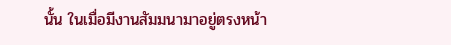นั้น ในเมื่อมีงานสัมมนามาอยู่ตรงหน้า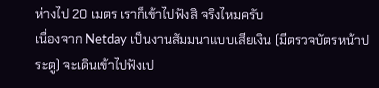ห่างไป 20 เมตร เราก็เข้าไปฟังสิ จริงไหมครับ
เนื่องจาก Netday เป็นงานสัมมนาแบบเสียเงิน (มีตรวจบัตรหน้าประตู) จะเดินเข้าไปฟังเป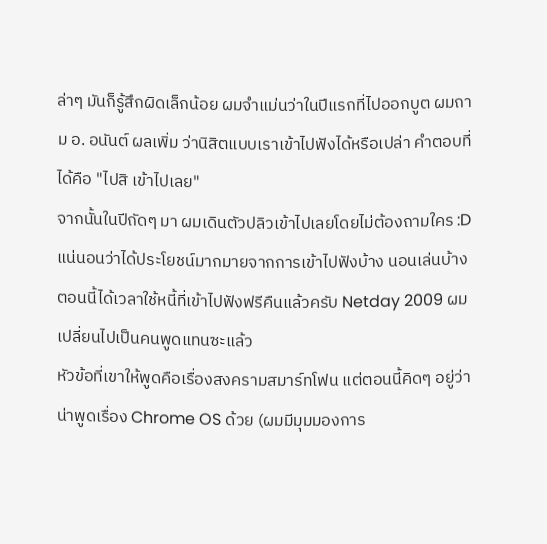ล่าๆ มันก็รู้สึกผิดเล็กน้อย ผมจำแม่นว่าในปีแรกที่ไปออกบูต ผมถาม อ. อนันต์ ผลเพิ่ม ว่านิสิตแบบเราเข้าไปฟังได้หรือเปล่า คำตอบที่ได้คือ "ไปสิ เข้าไปเลย"
จากนั้นในปีถัดๆ มา ผมเดินตัวปลิวเข้าไปเลยโดยไม่ต้องถามใคร :D แน่นอนว่าได้ประโยชน์มากมายจากการเข้าไปฟังบ้าง นอนเล่นบ้าง
ตอนนี้ได้เวลาใช้หนี้ที่เข้าไปฟังฟรีคืนแล้วครับ Netday 2009 ผมเปลี่ยนไปเป็นคนพูดแทนซะแล้ว
หัวข้อที่เขาให้พูดคือเรื่องสงครามสมาร์ทโฟน แต่ตอนนี้คิดๆ อยู่ว่าน่าพูดเรื่อง Chrome OS ด้วย (ผมมีมุมมองการ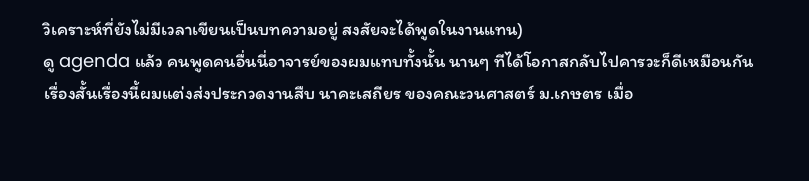วิเคราะห์ที่ยังไม่มีเวลาเขียนเป็นบทความอยู่ สงสัยจะได้พูดในงานแทน)
ดู agenda แล้ว คนพูดคนอื่นนี่อาจารย์ของผมแทบทั้งนั้น นานๆ ทีได้โอกาสกลับไปคารวะก็ดีเหมือนกัน
เรื่องสั้นเรื่องนี้ผมแต่งส่งประกวดงานสืบ นาคะเสถียร ของคณะวนศาสตร์ ม.เกษตร เมื่อ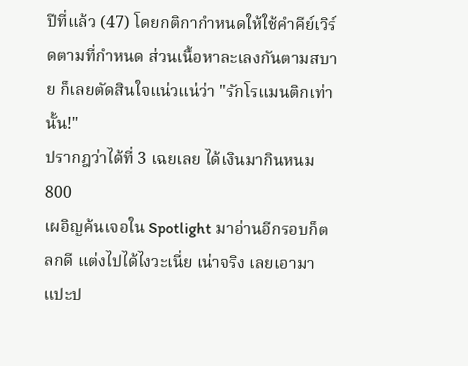ปีที่แล้ว (47) โดยกติกากำหนดให้ใช้คำคีย์เวิร์ดตามที่กำหนด ส่วนเนื้อหาละเลงกันตามสบาย ก็เลยตัดสินใจแน่วแน่ว่า "รักโรแมนติกเท่านั้น!"
ปรากฎว่าได้ที่ 3 เฉยเลย ได้เงินมากินหนม 800
เผอิญค้นเจอใน Spotlight มาอ่านอีกรอบก็ตลกดี แต่งไปได้ไงวะเนี่ย เน่าจริง เลยเอามาแปะป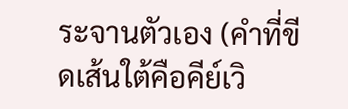ระจานตัวเอง (คำที่ขีดเส้นใต้คือคีย์เวิ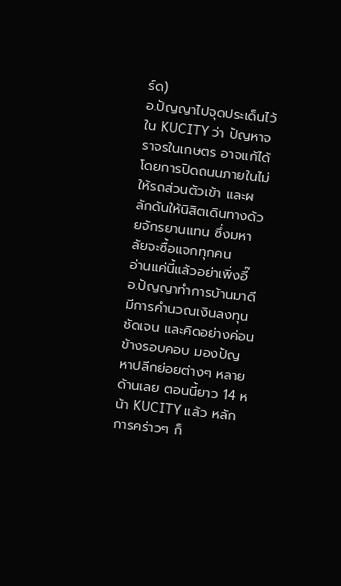ร์ด)
อ.ปัญญาไปจุดประเด็นไว้ใน KUCITY ว่า ปัญหาจราจรในเกษตร อาจแก้ได้โดยการปิดถนนภายในไม่ให้รถส่วนตัวเข้า และผลักดันให้นิสิตเดินทางด้วยจักรยานแทน ซึ่งมหาลัยจะซื้อแจกทุกคน
อ่านแค่นี้แล้วอย่าเพิ่งอี๊ อ.ปัญญาทำการบ้านมาดี มีการคำนวณเงินลงทุนชัดเจน และคิดอย่างค่อนข้างรอบคอบ มองปัญหาปลีกย่อยต่างๆ หลายด้านเลย ตอนนี้ยาว 14 หน้า KUCITY แล้ว หลักการคร่าวๆ ก็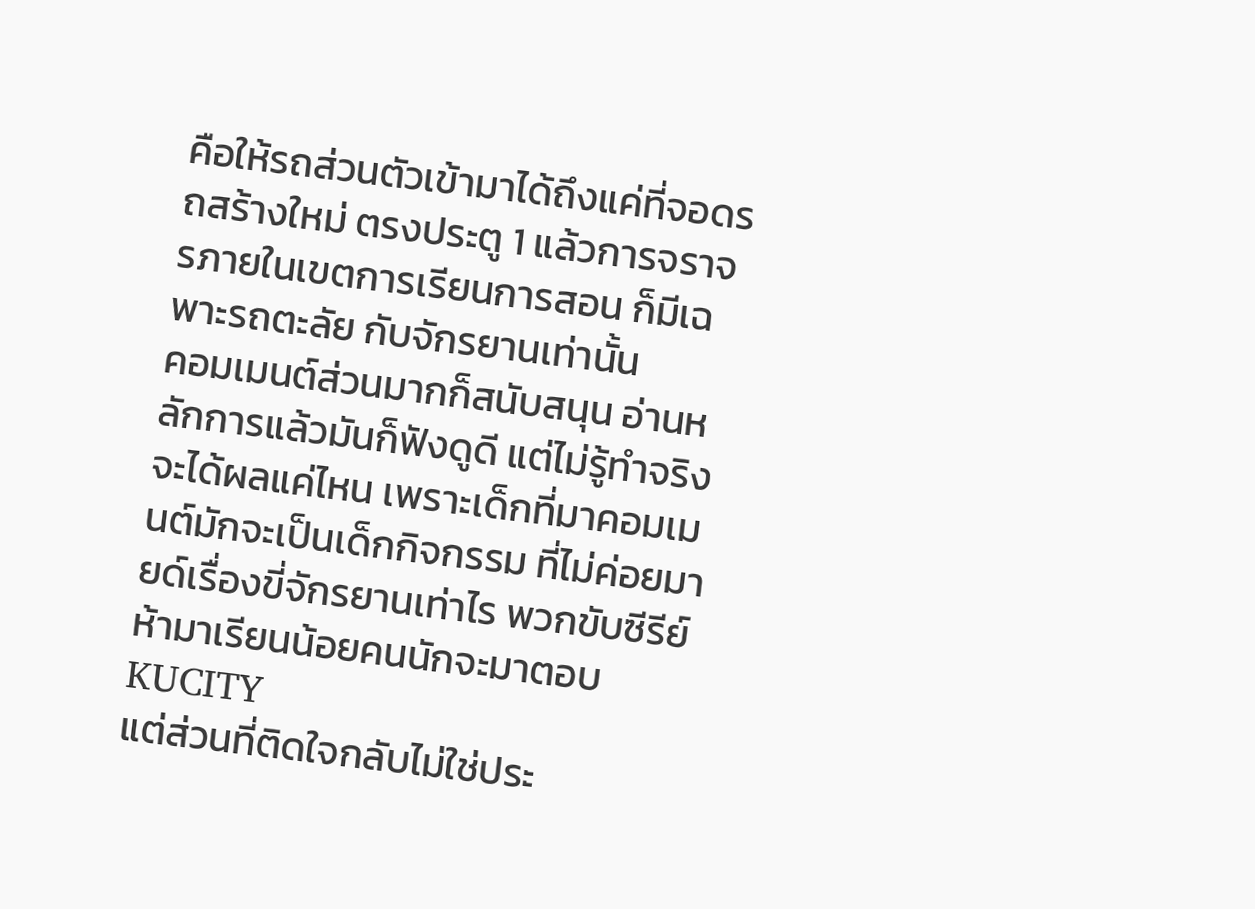คือให้รถส่วนตัวเข้ามาได้ถึงแค่ที่จอดรถสร้างใหม่ ตรงประตู 1 แล้วการจราจรภายในเขตการเรียนการสอน ก็มีเฉพาะรถตะลัย กับจักรยานเท่านั้น
คอมเมนต์ส่วนมากก็สนับสนุน อ่านหลักการแล้วมันก็ฟังดูดี แต่ไม่รู้ทำจริงจะได้ผลแค่ไหน เพราะเด็กที่มาคอมเมนต์มักจะเป็นเด็กกิจกรรม ที่ไม่ค่อยมายด์เรื่องขี่จักรยานเท่าไร พวกขับซีรีย์ห้ามาเรียนน้อยคนนักจะมาตอบ KUCITY
แต่ส่วนที่ติดใจกลับไม่ใช่ประ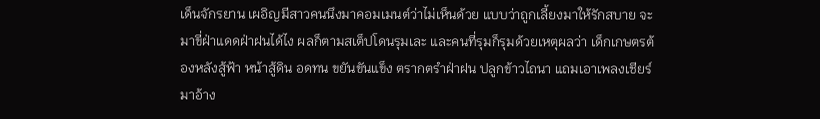เด็นจักรยาน เผอิญมีสาวคนนึงมาคอมเมนต์ว่าไม่เห็นด้วย แบบว่าถูกเลี้ยงมาให้รักสบาย จะมาขี่ฝ่าแดดฝ่าฝนได้ไง ผลก็ตามสเต็ปโดนรุมเละ และคนที่รุมก็รุมด้วยเหตุผลว่า เด็กเกษตรต้องหลังสู้ฟ้า หน้าสู้ดิน อดทน ขยันขันแข็ง ตรากตรำฝ่าฝน ปลูกข้าวไถนา แถมเอาเพลงเชียร์มาอ้าง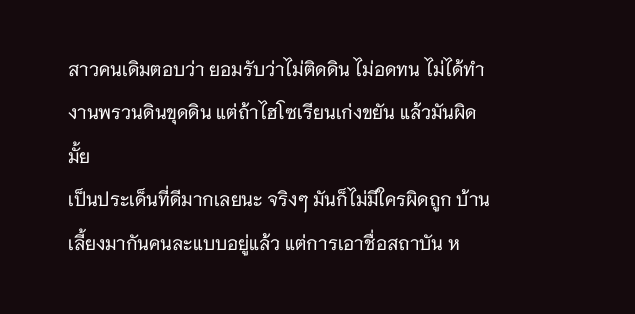สาวคนเดิมตอบว่า ยอมรับว่าไม่ติดดิน ไม่อดทน ไม่ได้ทำงานพรวนดินขุดดิน แต่ถ้าไฮโซเรียนเก่งขยัน แล้วมันผิดมั้ย
เป็นประเด็นที่ดีมากเลยนะ จริงๆ มันก็ไม่มีใครผิดถูก บ้านเลี้ยงมากันคนละแบบอยู่แล้ว แต่การเอาชื่อสถาบัน ห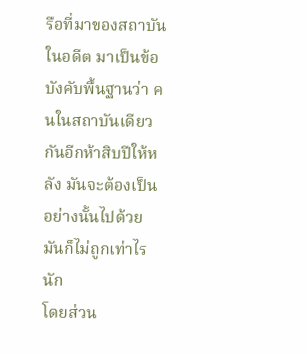รือที่มาของสถาบันในอดีต มาเป็นข้อบังคับพื้นฐานว่า คนในสถาบันเดียวกันอีกห้าสิบปีให้หลัง มันจะต้องเป็นอย่างนั้นไปด้วย มันก็ไม่ถูกเท่าไรนัก
โดยส่วน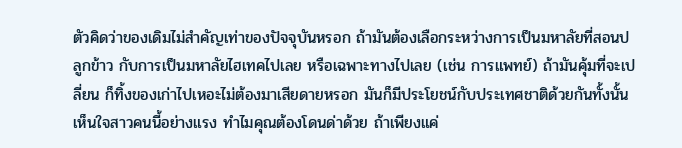ตัวคิดว่าของเดิมไม่สำคัญเท่าของปัจจุบันหรอก ถ้ามันต้องเลือกระหว่างการเป็นมหาลัยที่สอนปลูกข้าว กับการเป็นมหาลัยไฮเทคไปเลย หรือเฉพาะทางไปเลย (เช่น การแพทย์) ถ้ามันคุ้มที่จะเปลี่ยน ก็ทิ้งของเก่าไปเหอะไม่ต้องมาเสียดายหรอก มันก็มีประโยชน์กับประเทศชาติด้วยกันทั้งนั้น
เห็นใจสาวคนนี้อย่างแรง ทำไมคุณต้องโดนด่าด้วย ถ้าเพียงแค่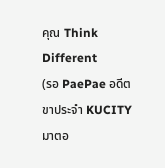คุณ Think Different
(รอ PaePae อดีตขาประจำ KUCITY มาตอ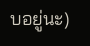บอยู่นะ)